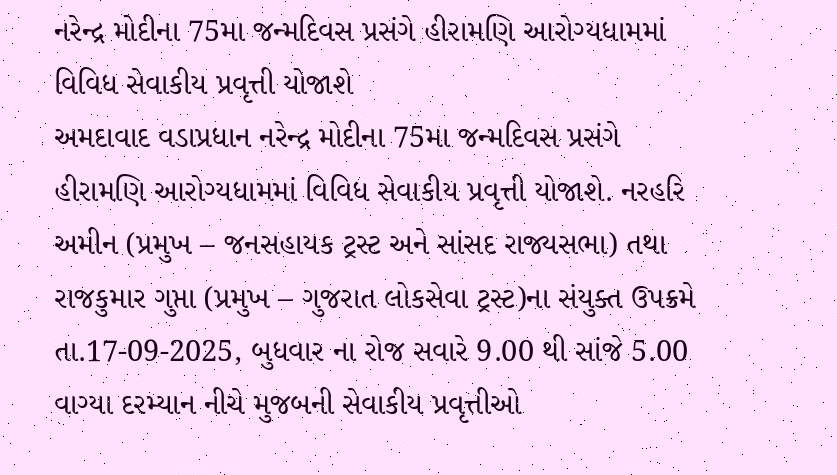નરેન્દ્ર મોદીના 75મા જન્મદિવસ પ્રસંગે હીરામણિ આરોગ્યધામમાં વિવિધ સેવાકીય પ્રવૃત્તી યોજાશે
અમદાવાદ વડાપ્રધાન નરેન્દ્ર મોદીના 75મા જન્મદિવસ પ્રસંગે હીરામણિ આરોગ્યધામમાં વિવિધ સેવાકીય પ્રવૃત્તી યોજાશે. નરહરિ અમીન (પ્રમુખ – જનસહાયક ટ્રસ્ટ અને સાંસદ રાજ્યસભા) તથા રાજકુમાર ગુપ્તા (પ્રમુખ – ગુજરાત લોકસેવા ટ્રસ્ટ)ના સંયુક્ત ઉપક્રમે તા.17-09-2025, બુધવાર ના રોજ સવારે 9.00 થી સાંજે 5.00 વાગ્યા દરમ્યાન નીચે મુજબની સેવાકીય પ્રવૃત્તીઓ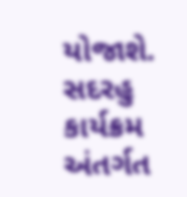યોજાશે. સદરહુ કાર્યક્રમ અંતર્ગત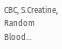CBC, S.Creatine, Random Blood…